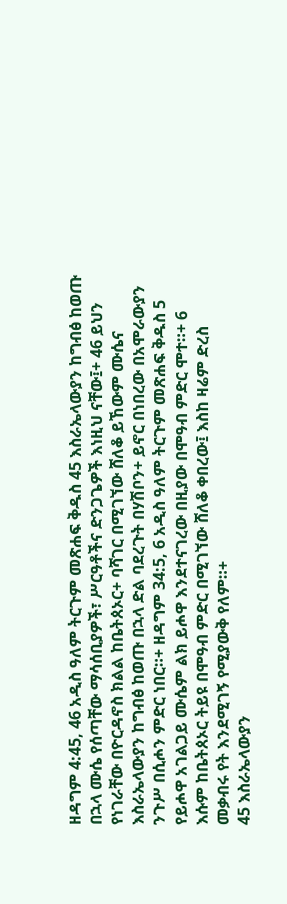ዘዳግም 4:45, 46 አዲስ ዓለም ትርጉም መጽሐፍ ቅዱስ 45 እስራኤላውያን ከግብፅ ከወጡ በኋላ ሙሴ የሰጣቸው ማሳሰቢያዎች፣ ሥርዓቶችና ድንጋጌዎች እነዚህ ናቸው፤+ 46 ይህን የነገራቸው በዮርዳኖስ ክልል ከቤትጰኦር+ ባሻገር በሚገኘው ሸለቆ ይኸውም ሙሴና እስራኤላውያን ከግብፅ ከወጡ በኋላ ድል ባደረጉት በሃሽቦን+ ይኖር በነበረው በአሞራውያን ንጉሥ በሲሖን ምድር ነበር።+ ዘዳግም 34:5, 6 አዲስ ዓለም ትርጉም መጽሐፍ ቅዱስ 5 የይሖዋ አገልጋይ ሙሴም ልክ ይሖዋ እንደተናገረው በዚያው በሞዓብ ምድር ሞተ።+ 6 እሱም ከቤትጰኦር ትይዩ በሞዓብ ምድር በሚገኘው ሸለቆ ቀበረው፤ እስከ ዛሬም ድረስ መቃብሩ የት እንደሚገኝ የሚያውቅ የለም።+
45 እስራኤላውያን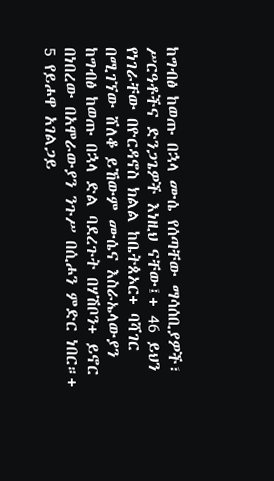ከግብፅ ከወጡ በኋላ ሙሴ የሰጣቸው ማሳሰቢያዎች፣ ሥርዓቶችና ድንጋጌዎች እነዚህ ናቸው፤+ 46 ይህን የነገራቸው በዮርዳኖስ ክልል ከቤትጰኦር+ ባሻገር በሚገኘው ሸለቆ ይኸውም ሙሴና እስራኤላውያን ከግብፅ ከወጡ በኋላ ድል ባደረጉት በሃሽቦን+ ይኖር በነበረው በአሞራውያን ንጉሥ በሲሖን ምድር ነበር።+
5 የይሖዋ አገልጋይ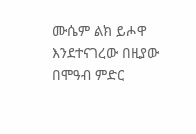ሙሴም ልክ ይሖዋ እንደተናገረው በዚያው በሞዓብ ምድር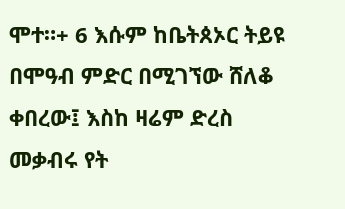ሞተ።+ 6 እሱም ከቤትጰኦር ትይዩ በሞዓብ ምድር በሚገኘው ሸለቆ ቀበረው፤ እስከ ዛሬም ድረስ መቃብሩ የት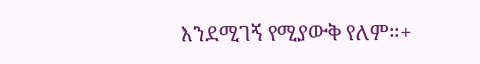እንደሚገኝ የሚያውቅ የለም።+